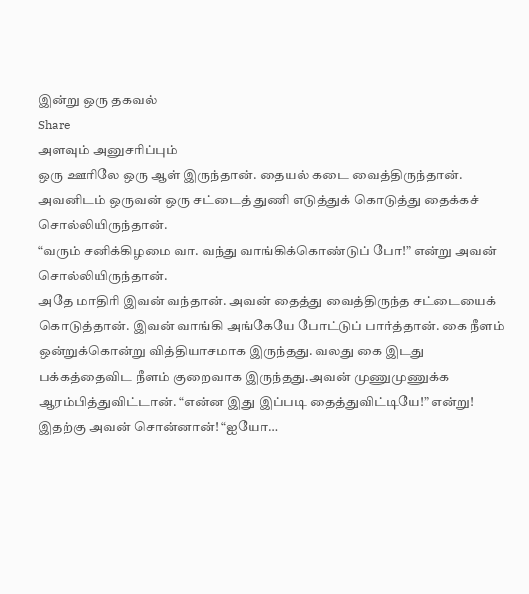இன்று ஒரு தகவல்
Share
அளவும் அனுசரிப்பும்
ஒரு ஊரிலே ஒரு ஆள் இருந்தான். தையல் கடை வைத்திருந்தான்.
அவனிடம் ஒருவன் ஒரு சட்டைத் துணி எடுத்துக் கொடுத்து தைக்கச் சொல்லியிருந்தான்.
“வரும் சனிக்கிழமை வா. வந்து வாங்கிக்கொண்டுப் போ!” என்று அவன் சொல்லியிருந்தான்.
அதே மாதிரி இவன் வந்தான். அவன் தைத்து வைத்திருந்த சட்டையைக் கொடுத்தான். இவன் வாங்கி அங்கேயே போட்டுப் பார்த்தான். கை நீளம் ஒன்றுக்கொன்று வித்தியாசமாக இருந்தது. வலது கை இடது பக்கத்தைவிட நீளம் குறைவாக இருந்தது.அவன் முணுமுணுக்க ஆரம்பித்துவிட்டான். “என்ன இது இப்படி தைத்துவிட்டியே!” என்று!
இதற்கு அவன் சொன்னான்! “ஐயோ…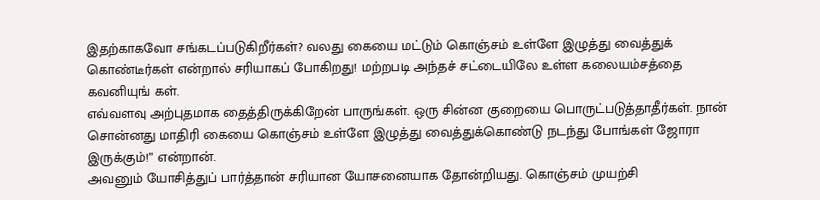இதற்காகவோ சங்கடப்படுகிறீர்கள்? வலது கையை மட்டும் கொஞ்சம் உள்ளே இழுத்து வைத்துக் கொண்டீர்கள் என்றால் சரியாகப் போகிறது! மற்றபடி அந்தச் சட்டையிலே உள்ள கலையம்சத்தை கவனியுங் கள்.
எவ்வளவு அற்புதமாக தைத்திருக்கிறேன் பாருங்கள். ஒரு சின்ன குறையை பொருட்படுத்தாதீர்கள். நான் சொன்னது மாதிரி கையை கொஞ்சம் உள்ளே இழுத்து வைத்துக்கொண்டு நடந்து போங்கள் ஜோரா இருக்கும்!” என்றான்.
அவனும் யோசித்துப் பார்த்தான் சரியான யோசனையாக தோன்றியது. கொஞ்சம் முயற்சி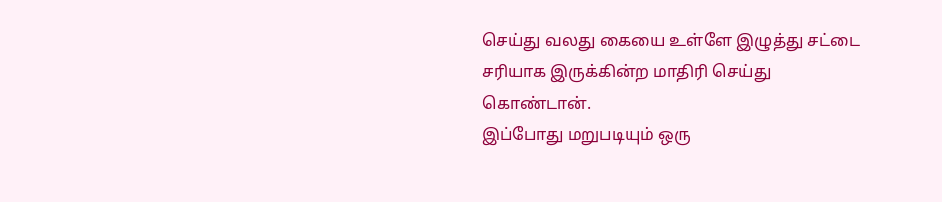செய்து வலது கையை உள்ளே இழுத்து சட்டை சரியாக இருக்கின்ற மாதிரி செய்து கொண்டான்.
இப்போது மறுபடியும் ஒரு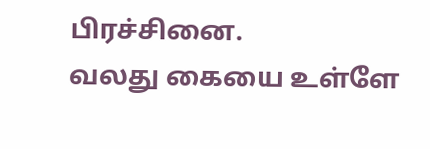பிரச்சினை.
வலது கையை உள்ளே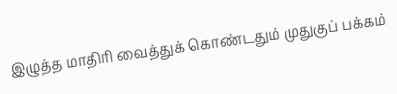இழுத்த மாதிரி வைத்துக் கொண்டதும் முதுகுப் பக்கம்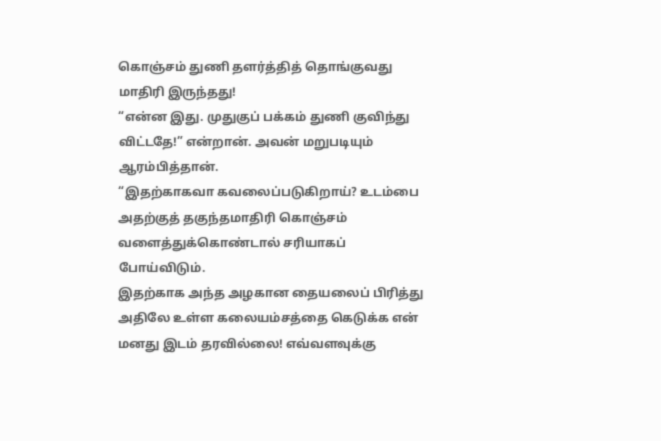கொஞ்சம் துணி தளர்த்தித் தொங்குவது மாதிரி இருந்தது!
“என்ன இது. முதுகுப் பக்கம் துணி குவிந்து விட்டதே!” என்றான். அவன் மறுபடியும் ஆரம்பித்தான்.
“இதற்காகவா கவலைப்படுகிறாய்? உடம்பை அதற்குத் தகுந்தமாதிரி கொஞ்சம் வளைத்துக்கொண்டால் சரியாகப் போய்விடும்.
இதற்காக அந்த அழகான தையலைப் பிரித்து அதிலே உள்ள கலையம்சத்தை கெடுக்க என் மனது இடம் தரவில்லை! எவ்வளவுக்கு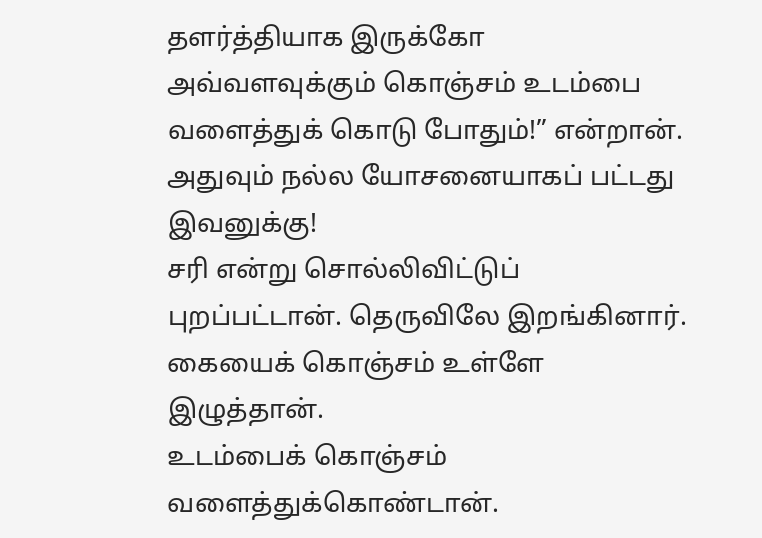தளர்த்தியாக இருக்கோ அவ்வளவுக்கும் கொஞ்சம் உடம்பை வளைத்துக் கொடு போதும்!” என்றான்.
அதுவும் நல்ல யோசனையாகப் பட்டது இவனுக்கு!
சரி என்று சொல்லிவிட்டுப் புறப்பட்டான். தெருவிலே இறங்கினார். கையைக் கொஞ்சம் உள்ளே இழுத்தான்.
உடம்பைக் கொஞ்சம் வளைத்துக்கொண்டான்.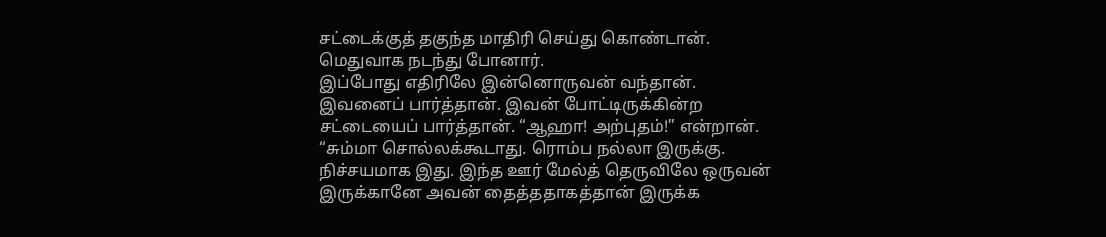சட்டைக்குத் தகுந்த மாதிரி செய்து கொண்டான். மெதுவாக நடந்து போனார்.
இப்போது எதிரிலே இன்னொருவன் வந்தான்.
இவனைப் பார்த்தான். இவன் போட்டிருக்கின்ற சட்டையைப் பார்த்தான். “ஆஹா! அற்புதம்!” என்றான்.
“சும்மா சொல்லக்கூடாது. ரொம்ப நல்லா இருக்கு. நிச்சயமாக இது. இந்த ஊர் மேல்த் தெருவிலே ஒருவன் இருக்கானே அவன் தைத்ததாகத்தான் இருக்க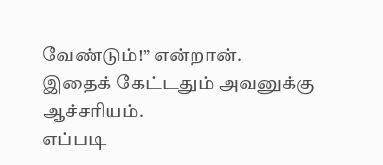வேண்டும்!” என்றான்.
இதைக் கேட்டதும் அவனுக்கு ஆச்சரியம்.
எப்படி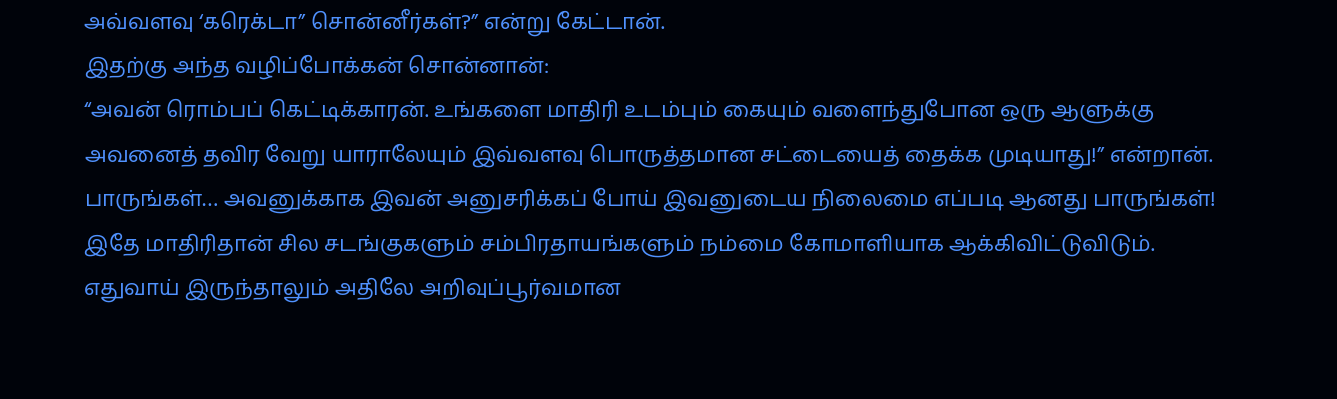அவ்வளவு ‘கரெக்டா” சொன்னீர்கள்?” என்று கேட்டான்.
இதற்கு அந்த வழிப்போக்கன் சொன்னான்:
“அவன் ரொம்பப் கெட்டிக்காரன். உங்களை மாதிரி உடம்பும் கையும் வளைந்துபோன ஒரு ஆளுக்கு அவனைத் தவிர வேறு யாராலேயும் இவ்வளவு பொருத்தமான சட்டையைத் தைக்க முடியாது!” என்றான்.
பாருங்கள்… அவனுக்காக இவன் அனுசரிக்கப் போய் இவனுடைய நிலைமை எப்படி ஆனது பாருங்கள்!
இதே மாதிரிதான் சில சடங்குகளும் சம்பிரதாயங்களும் நம்மை கோமாளியாக ஆக்கிவிட்டுவிடும்.
எதுவாய் இருந்தாலும் அதிலே அறிவுப்பூர்வமான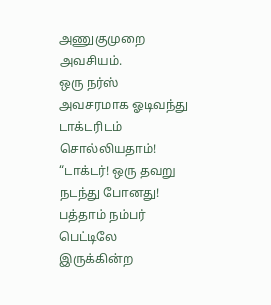அணுகுமுறை அவசியம்.
ஒரு நர்ஸ் அவசரமாக ஓடிவந்து டாக்டரிடம் சொல்லியதாம்!
“டாக்டர்! ஒரு தவறு நடந்து போனது! பத்தாம் நம்பர் பெட்டிலே இருக்கின்ற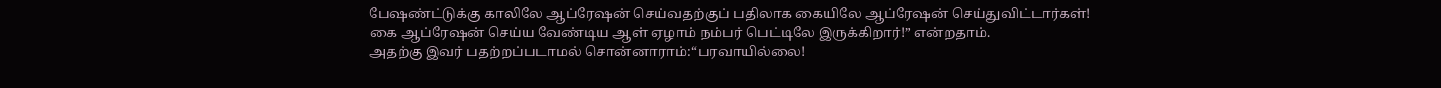பேஷண்ட்டுக்கு காலிலே ஆப்ரேஷன் செய்வதற்குப் பதிலாக கையிலே ஆப்ரேஷன் செய்துவிட்டார்கள்!
கை ஆப்ரேஷன் செய்ய வேண்டிய ஆள் ஏழாம் நம்பர் பெட்டிலே இருக்கிறார்!” என்றதாம்.
அதற்கு இவர் பதற்றப்படாமல் சொன்னாராம்:“பரவாயில்லை!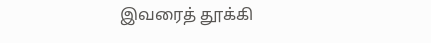இவரைத் தூக்கி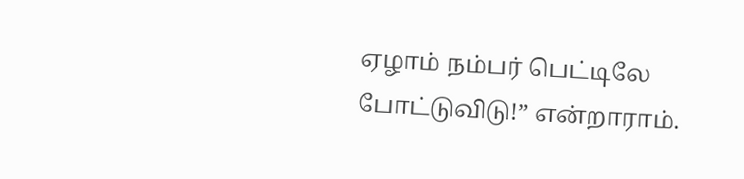ஏழாம் நம்பர் பெட்டிலே போட்டுவிடு!” என்றாராம்.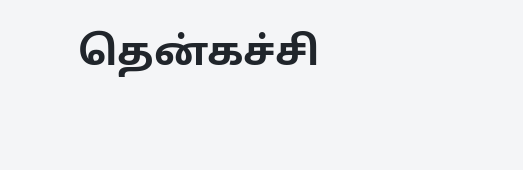தென்கச்சி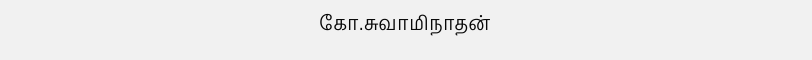கோ.சுவாமிநாதன்